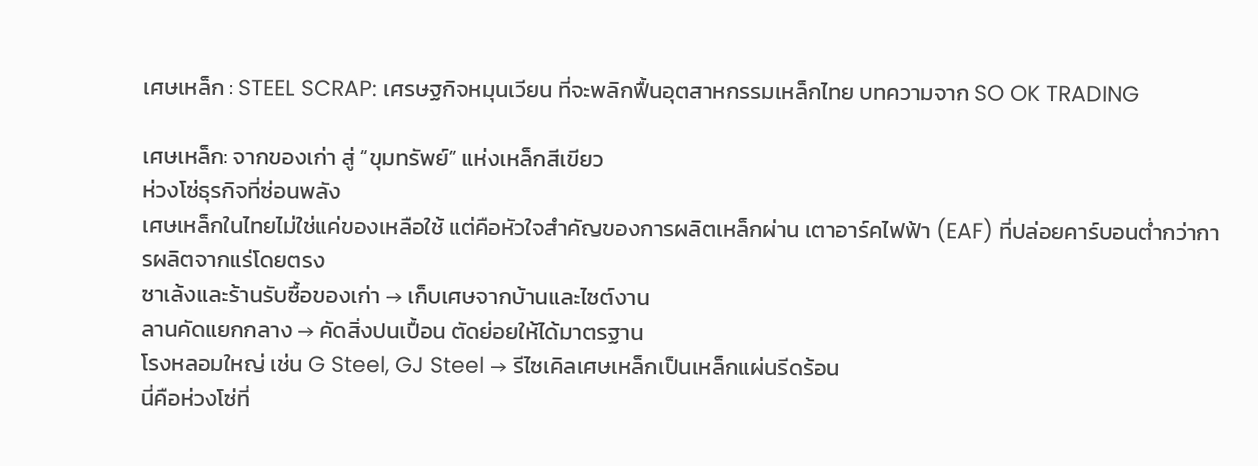เศษเหล็ก : STEEL SCRAP: เศรษฐกิจหมุนเวียน ที่จะพลิกฟื้นอุตสาหกรรมเหล็กไทย บทความจาก SO OK TRADING

เศษเหล็ก: จากของเก่า สู่ “ขุมทรัพย์” แห่งเหล็กสีเขียว
ห่วงโซ่ธุรกิจที่ซ่อนพลัง
เศษเหล็กในไทยไม่ใช่แค่ของเหลือใช้ แต่คือหัวใจสำคัญของการผลิตเหล็กผ่าน เตาอาร์คไฟฟ้า (EAF) ที่ปล่อยคาร์บอนต่ำกว่าการผลิตจากแร่โดยตรง
ซาเล้งและร้านรับซื้อของเก่า → เก็บเศษจากบ้านและไซต์งาน
ลานคัดแยกกลาง → คัดสิ่งปนเปื้อน ตัดย่อยให้ได้มาตรฐาน
โรงหลอมใหญ่ เช่น G Steel, GJ Steel → รีไซเคิลเศษเหล็กเป็นเหล็กแผ่นรีดร้อน
นี่คือห่วงโซ่ที่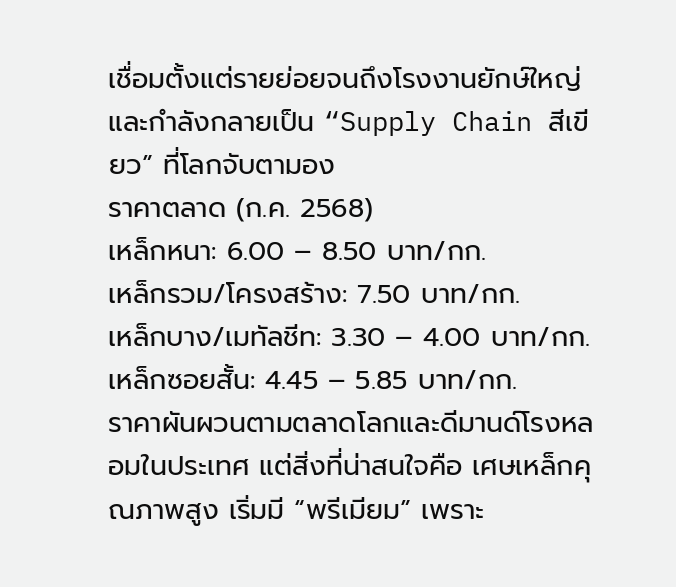เชื่อมตั้งแต่รายย่อยจนถึงโรงงานยักษ์ใหญ่ และกำลังกลายเป็น “Supply Chain สีเขียว” ที่โลกจับตามอง
ราคาตลาด (ก.ค. 2568)
เหล็กหนา: 6.00 – 8.50 บาท/กก.
เหล็กรวม/โครงสร้าง: 7.50 บาท/กก.
เหล็กบาง/เมทัลชีท: 3.30 – 4.00 บาท/กก.
เหล็กซอยสั้น: 4.45 – 5.85 บาท/กก.
ราคาผันผวนตามตลาดโลกและดีมานด์โรงหลอมในประเทศ แต่สิ่งที่น่าสนใจคือ เศษเหล็กคุณภาพสูง เริ่มมี “พรีเมียม” เพราะ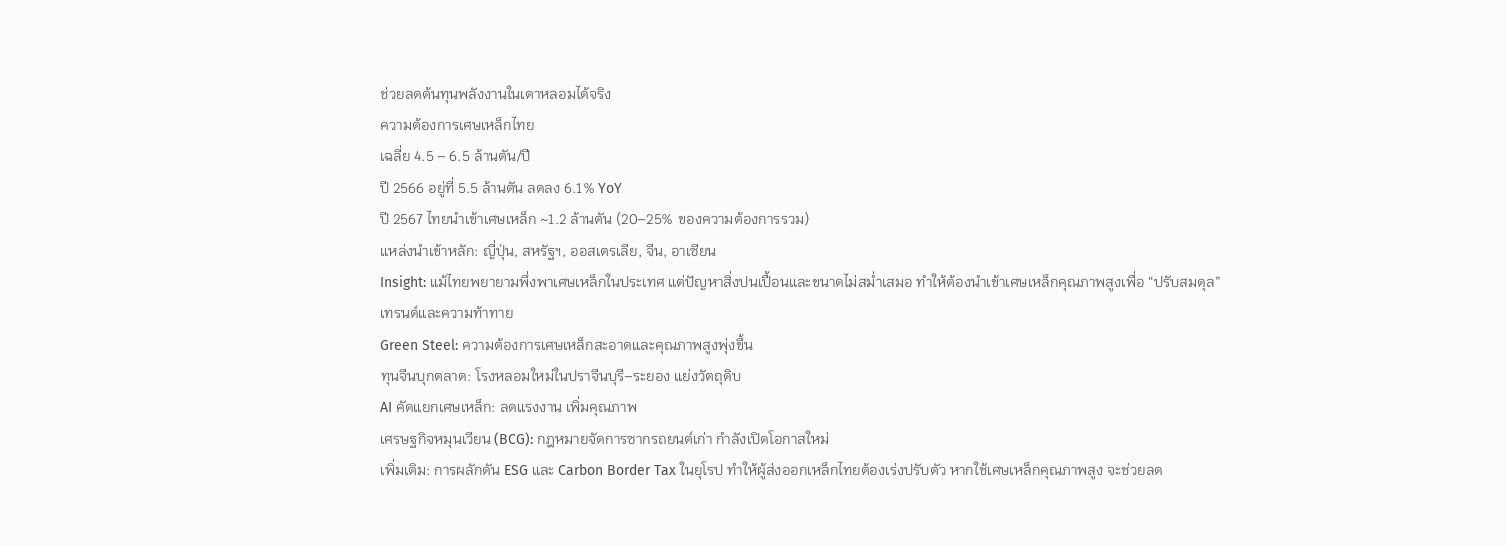ช่วยลดต้นทุนพลังงานในเตาหลอมได้จริง
ความต้องการเศษเหล็กไทย
เฉลี่ย 4.5 – 6.5 ล้านตัน/ปี
ปี 2566 อยู่ที่ 5.5 ล้านตัน ลดลง 6.1% YoY
ปี 2567 ไทยนำเข้าเศษเหล็ก ~1.2 ล้านตัน (20–25% ของความต้องการรวม)
แหล่งนำเข้าหลัก: ญี่ปุ่น, สหรัฐฯ, ออสเตรเลีย, จีน, อาเซียน
Insight: แม้ไทยพยายามพึ่งพาเศษเหล็กในประเทศ แต่ปัญหาสิ่งปนเปื้อนและขนาดไม่สม่ำเสมอ ทำให้ต้องนำเข้าเศษเหล็กคุณภาพสูงเพื่อ “ปรับสมดุล”
เทรนด์และความท้าทาย
Green Steel: ความต้องการเศษเหล็กสะอาดและคุณภาพสูงพุ่งขึ้น
ทุนจีนบุกตลาด: โรงหลอมใหม่ในปราจีนบุรี–ระยอง แย่งวัตถุดิบ
AI คัดแยกเศษเหล็ก: ลดแรงงาน เพิ่มคุณภาพ
เศรษฐกิจหมุนเวียน (BCG): กฎหมายจัดการซากรถยนต์เก่า กำลังเปิดโอกาสใหม่
เพิ่มเติม: การผลักดัน ESG และ Carbon Border Tax ในยุโรป ทำให้ผู้ส่งออกเหล็กไทยต้องเร่งปรับตัว หากใช้เศษเหล็กคุณภาพสูง จะช่วยลด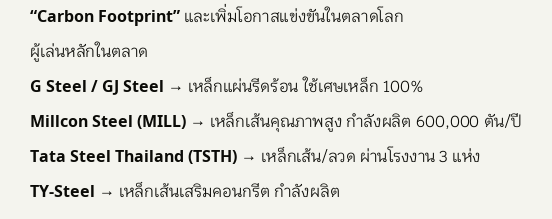“Carbon Footprint” และเพิ่มโอกาสแข่งขันในตลาดโลก
ผู้เล่นหลักในตลาด
G Steel / GJ Steel → เหล็กแผ่นรีดร้อน ใช้เศษเหล็ก 100%
Millcon Steel (MILL) → เหล็กเส้นคุณภาพสูง กำลังผลิต 600,000 ตัน/ปี
Tata Steel Thailand (TSTH) → เหล็กเส้น/ลวด ผ่านโรงงาน 3 แห่ง
TY-Steel → เหล็กเส้นเสริมคอนกรีต กำลังผลิต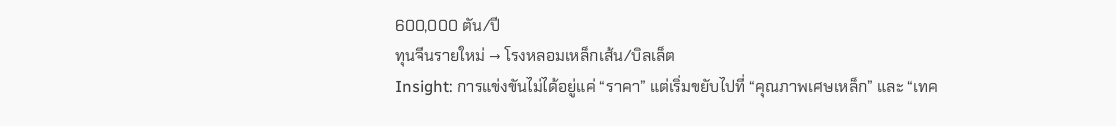600,000 ตัน/ปี
ทุนจีนรายใหม่ → โรงหลอมเหล็กเส้น/บิลเล็ต
Insight: การแข่งขันไม่ได้อยู่แค่ “ราคา” แต่เริ่มขยับไปที่ “คุณภาพเศษเหล็ก” และ “เทค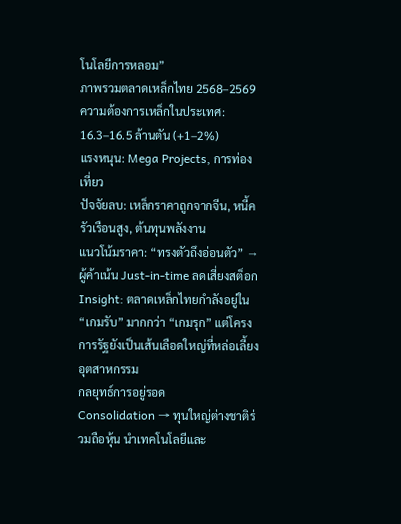โนโลยีการหลอม”
ภาพรวมตลาดเหล็กไทย 2568–2569
ความต้องการเหล็กในประเทศ: 16.3–16.5 ล้านตัน (+1–2%)
แรงหนุน: Mega Projects, การท่องเที่ยว
ปัจจัยลบ: เหล็กราคาถูกจากจีน, หนี้ครัวเรือนสูง, ต้นทุนพลังงาน
แนวโน้มราคา: “ทรงตัวถึงอ่อนตัว” → ผู้ค้าเน้น Just-in-time ลดเสี่ยงสต็อก
Insight: ตลาดเหล็กไทยกำลังอยู่ใน “เกมรับ” มากกว่า “เกมรุก” แต่โครงการรัฐยังเป็นเส้นเลือดใหญ่ที่หล่อเลี้ยงอุตสาหกรรม
กลยุทธ์การอยู่รอด
Consolidation → ทุนใหญ่ต่างชาติร่วมถือหุ้น นำเทคโนโลยีและ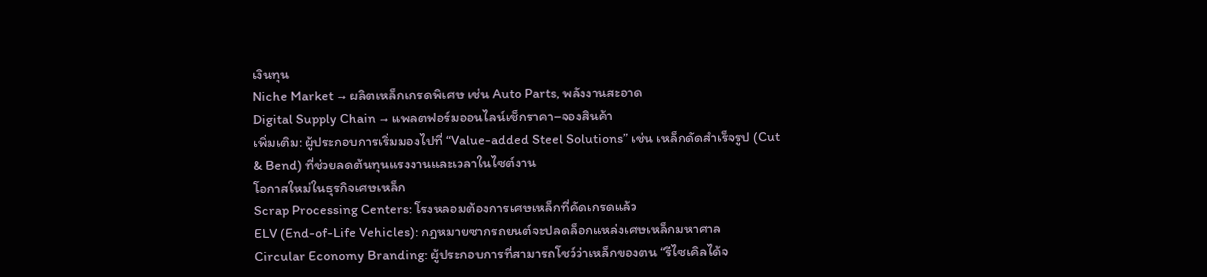เงินทุน
Niche Market → ผลิตเหล็กเกรดพิเศษ เช่น Auto Parts, พลังงานสะอาด
Digital Supply Chain → แพลตฟอร์มออนไลน์เช็กราคา–จองสินค้า
เพิ่มเติม: ผู้ประกอบการเริ่มมองไปที่ “Value-added Steel Solutions” เช่น เหล็กดัดสำเร็จรูป (Cut & Bend) ที่ช่วยลดต้นทุนแรงงานและเวลาในไซต์งาน
โอกาสใหม่ในธุรกิจเศษเหล็ก
Scrap Processing Centers: โรงหลอมต้องการเศษเหล็กที่คัดเกรดแล้ว
ELV (End-of-Life Vehicles): กฎหมายซากรถยนต์จะปลดล็อกแหล่งเศษเหล็กมหาศาล
Circular Economy Branding: ผู้ประกอบการที่สามารถโชว์ว่าเหล็กของตน “รีไซเคิลได้จ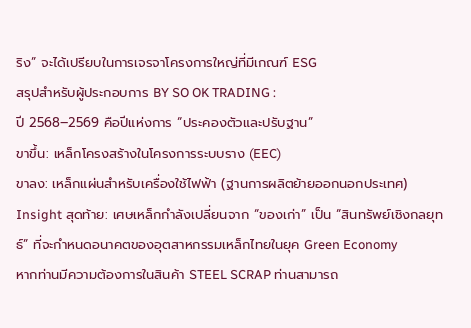ริง” จะได้เปรียบในการเจรจาโครงการใหญ่ที่มีเกณฑ์ ESG
สรุปสำหรับผู้ประกอบการ BY SO OK TRADING :
ปี 2568–2569 คือปีแห่งการ “ประคองตัวและปรับฐาน”
ขาขึ้น: เหล็กโครงสร้างในโครงการระบบราง (EEC)
ขาลง: เหล็กแผ่นสำหรับเครื่องใช้ไฟฟ้า (ฐานการผลิตย้ายออกนอกประเทศ)
Insight สุดท้าย: เศษเหล็กกำลังเปลี่ยนจาก “ของเก่า” เป็น “สินทรัพย์เชิงกลยุทธ์” ที่จะกำหนดอนาคตของอุตสาหกรรมเหล็กไทยในยุค Green Economy
หากท่านมีความต้องการในสินค้า STEEL SCRAP ท่านสามารถ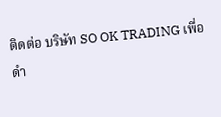ติดต่อ บริษัท SO OK TRADING เพื่อดำ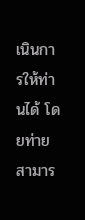เนินการให้ท่านได้ โดยท่ายสามาร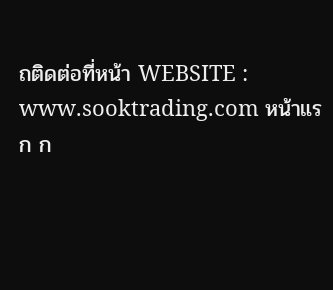ถติดต่อที่หน้า WEBSITE : www.sooktrading.com หน้าแรก ก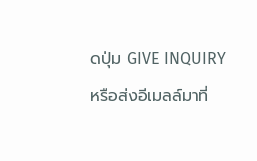ดปุ่ม GIVE INQUIRY หรือส่งอีเมลล์มาที่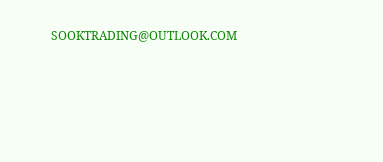SOOKTRADING@OUTLOOK.COM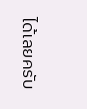ได้เลยครับ